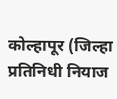कोल्हापूर (जिल्हा प्रतिनिधी नियाज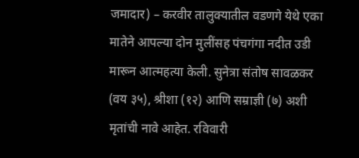जमादार) – करवीर तालुक्यातील वडणगे येथे एका मातेने आपल्या दोन मुलींसह पंचगंगा नदीत उडी मारून आत्महत्या केली. सुनेत्रा संतोष सावळकर (वय ३५), श्रीशा (१२) आणि सम्राज्ञी (७) अशी मृतांची नावे आहेत. रविवारी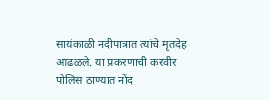सायंकाळी नदीपात्रात त्यांचे मृतदेह आढळले. या प्रकरणाची करवीर पोलिस ठाण्यात नोंद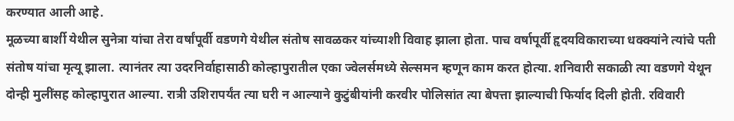करण्यात आली आहे.
मूळच्या बार्शी येथील सुनेत्रा यांचा तेरा वर्षांपूर्वी वडणगे येथील संतोष सावळकर यांच्याशी विवाह झाला होता. पाच वर्षापूर्वी हृदयविकाराच्या धक्क्यांने त्यांचे पती संतोष यांचा मृत्यू झाला. त्यानंतर त्या उदरनिर्वाहासाठी कोल्हापुरातील एका ज्वेलर्समध्ये सेल्समन म्हणून काम करत होत्या. शनिवारी सकाळी त्या वडणगे येथून दोन्ही मुलींसह कोल्हापुरात आल्या. रात्री उशिरापर्यंत त्या घरी न आल्याने कुटुंबीयांनी करवीर पोलिसांत त्या बेपत्ता झाल्याची फिर्याद दिली होती. रविवारी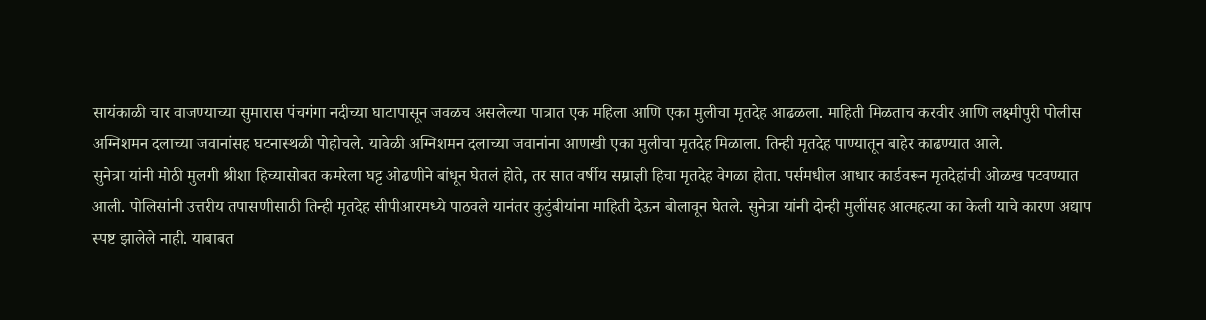सायंकाळी चार वाजण्याच्या सुमारास पंचगंगा नदीच्या घाटापासून जवळच असलेल्या पात्रात एक महिला आणि एका मुलीचा मृतदेह आढळला. माहिती मिळताच करवीर आणि लक्ष्मीपुरी पोलीस अग्निशमन दलाच्या जवानांसह घटनास्थळी पोहोचले. यावेळी अग्निशमन दलाच्या जवानांना आणखी एका मुलीचा मृतदेह मिळाला. तिन्ही मृतदेह पाण्यातून बाहेर काढण्यात आले.
सुनेत्रा यांनी मोठी मुलगी श्रीशा हिच्यासोबत कमरेला घट्ट ओढणीने बांधून घेतलं होते, तर सात वर्षीय सम्राज्ञी हिचा मृतदेह वेगळा होता. पर्समधील आधार कार्डवरून मृतदेहांची ओळख पटवण्यात आली. पोलिसांनी उत्तरीय तपासणीसाठी तिन्ही मृतदेह सीपीआरमध्ये पाठवले यानंतर कुटुंबीयांना माहिती देऊन बोलावून घेतले. सुनेत्रा यांनी दोन्ही मुलींसह आत्महत्या का केली याचे कारण अद्याप स्पष्ट झालेले नाही. याबाबत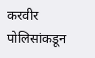करवीर पोलिसांकडून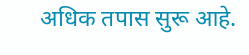अधिक तपास सुरू आहे.